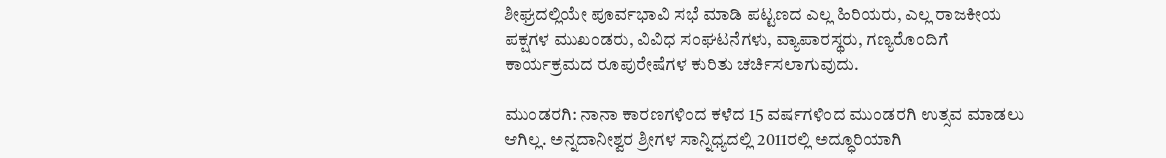ಶೀಘ್ರದಲ್ಲಿಯೇ ಪೂರ್ವಭಾವಿ ಸಭೆ ಮಾಡಿ ಪಟ್ಟಣದ ಎಲ್ಲ ಹಿರಿಯರು, ಎಲ್ಲ ರಾಜಕೀಯ ಪಕ್ಷಗಳ ಮುಖಂಡರು, ವಿವಿಧ ಸಂಘಟನೆಗಳು, ವ್ಯಾಪಾರಸ್ಥರು, ಗಣ್ಯರೊಂದಿಗೆ ಕಾರ್ಯಕ್ರಮದ ರೂಪುರೇಷೆಗಳ ಕುರಿತು ಚರ್ಚಿಸಲಾಗುವುದು.

ಮುಂಡರಗಿ: ನಾನಾ ಕಾರಣಗಳಿಂದ ಕಳೆದ 15 ವರ್ಷಗಳಿಂದ ಮುಂಡರಗಿ ಉತ್ಸವ ಮಾಡಲು ಆಗಿಲ್ಲ. ಅನ್ನದಾನೀಶ್ವರ ಶ್ರೀಗಳ ಸಾನ್ನಿಧ್ಯದಲ್ಲಿ 2011ರಲ್ಲಿ ಅದ್ಧೂರಿಯಾಗಿ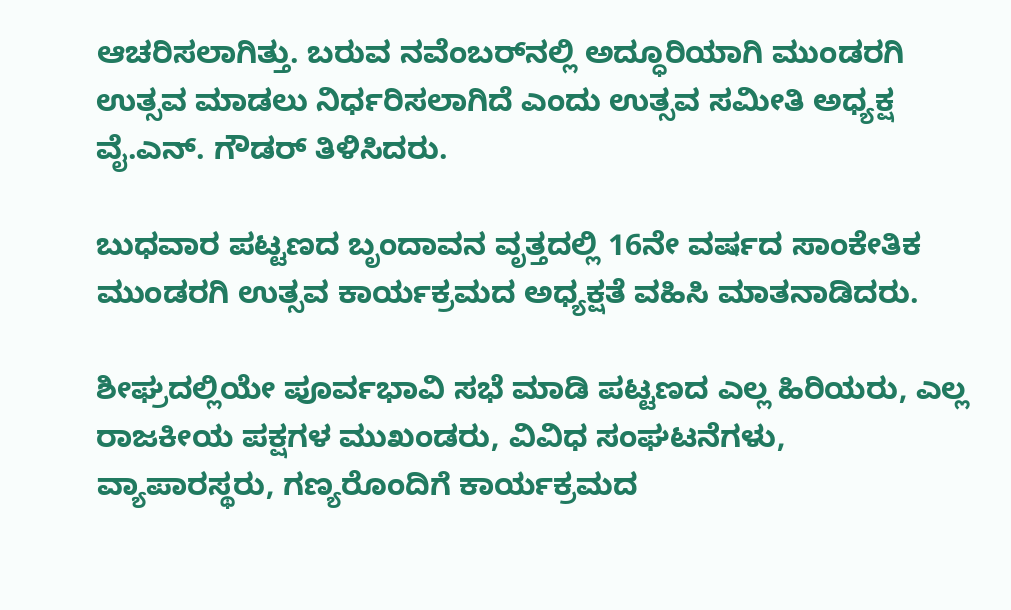ಆಚರಿಸಲಾಗಿತ್ತು. ಬರುವ ನವೆಂಬರ್‌ನಲ್ಲಿ ಅದ್ಧೂರಿಯಾಗಿ ಮುಂಡರಗಿ ಉತ್ಸವ ಮಾಡಲು ನಿರ್ಧರಿಸಲಾಗಿದೆ ಎಂದು ಉತ್ಸವ ಸಮೀತಿ ಅಧ್ಯಕ್ಷ ವೈ.ಎನ್. ಗೌಡರ್ ತಿಳಿಸಿದರು.

ಬುಧವಾರ ಪಟ್ಟಣದ ಬೃಂದಾವನ ವೃತ್ತದಲ್ಲಿ 16ನೇ ವರ್ಷದ ಸಾಂಕೇತಿಕ ಮುಂಡರಗಿ ಉತ್ಸವ ಕಾರ್ಯಕ್ರಮದ ಅಧ್ಯಕ್ಷತೆ ವಹಿಸಿ ಮಾತನಾಡಿದರು.

ಶೀಘ್ರದಲ್ಲಿಯೇ ಪೂರ್ವಭಾವಿ ಸಭೆ ಮಾಡಿ ಪಟ್ಟಣದ ಎಲ್ಲ ಹಿರಿಯರು, ಎಲ್ಲ ರಾಜಕೀಯ ಪಕ್ಷಗಳ ಮುಖಂಡರು, ವಿವಿಧ ಸಂಘಟನೆಗಳು, ವ್ಯಾಪಾರಸ್ಥರು, ಗಣ್ಯರೊಂದಿಗೆ ಕಾರ್ಯಕ್ರಮದ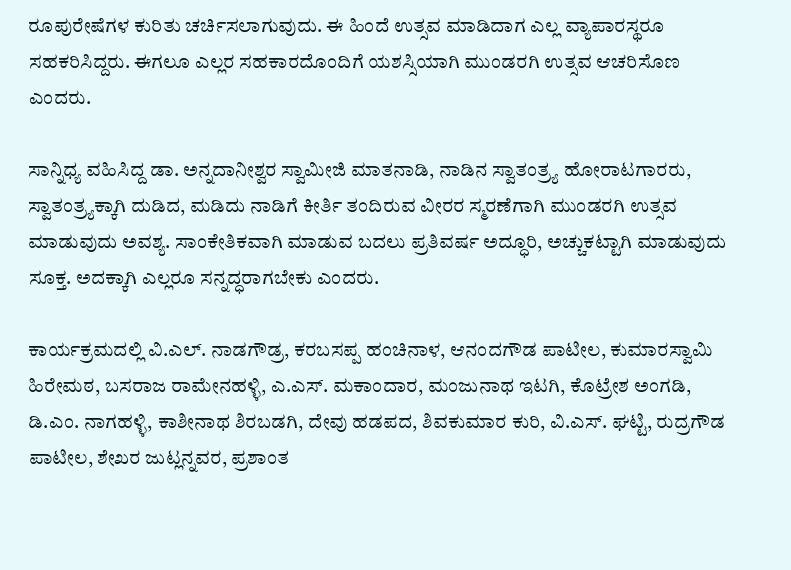ರೂಪುರೇಷೆಗಳ ಕುರಿತು ಚರ್ಚಿಸಲಾಗುವುದು. ಈ ಹಿಂದೆ ಉತ್ಸವ ಮಾಡಿದಾಗ ಎಲ್ಲ ವ್ಯಾಪಾರಸ್ಥರೂ ಸಹಕರಿಸಿದ್ದರು. ಈಗಲೂ ಎಲ್ಲರ ಸಹಕಾರದೊಂದಿಗೆ ಯಶಸ್ಸಿಯಾಗಿ ಮುಂಡರಗಿ ಉತ್ಸವ ಆಚರಿಸೊಣ ಎಂದರು.

ಸಾನ್ನಿಧ್ಯ ವಹಿಸಿದ್ದ ಡಾ. ಅನ್ನದಾನೀಶ್ವರ ಸ್ವಾಮೀಜಿ ಮಾತನಾಡಿ, ನಾಡಿನ ಸ್ವಾತಂತ್ರ್ಯ ಹೋರಾಟಗಾರರು, ಸ್ವಾತಂತ್ರ್ಯಕ್ಕಾಗಿ ದುಡಿದ, ಮಡಿದು ನಾಡಿಗೆ ಕೀರ್ತಿ ತಂದಿರುವ ವೀರರ ಸ್ಮರಣೆಗಾಗಿ ಮುಂಡರಗಿ ಉತ್ಸವ ಮಾಡುವುದು ಅವಶ್ಯ. ಸಾಂಕೇತಿಕವಾಗಿ ಮಾಡುವ ಬದಲು ಪ್ರತಿವರ್ಷ ಅದ್ಧೂರಿ, ಅಚ್ಚುಕಟ್ಟಾಗಿ ಮಾಡುವುದು ಸೂಕ್ತ. ಅದಕ್ಕಾಗಿ ಎಲ್ಲರೂ ಸನ್ನದ್ಧರಾಗಬೇಕು ಎಂದರು.

ಕಾರ್ಯಕ್ರಮದಲ್ಲಿ ವಿ.ಎಲ್. ನಾಡಗೌಡ್ರ, ಕರಬಸಪ್ಪ ಹಂಚಿನಾಳ, ಆನಂದಗೌಡ ಪಾಟೀಲ, ಕುಮಾರಸ್ವಾಮಿ ಹಿರೇಮಠ, ಬಸರಾಜ ರಾಮೇನಹಳ್ಳಿ, ಎ.ಎಸ್. ಮಕಾಂದಾರ, ಮಂಜುನಾಥ ಇಟಗಿ, ಕೊಟ್ರೇಶ ಅಂಗಡಿ, ಡಿ.ಎಂ. ನಾಗಹಳ್ಳಿ, ಕಾಶೀನಾಥ ಶಿರಬಡಗಿ, ದೇವು ಹಡಪದ, ಶಿವಕುಮಾರ ಕುರಿ, ವಿ.ಎಸ್. ಘಟ್ಟಿ, ರುದ್ರಗೌಡ ಪಾಟೀಲ, ಶೇಖರ ಜುಟ್ಲನ್ನವರ, ಪ್ರಶಾಂತ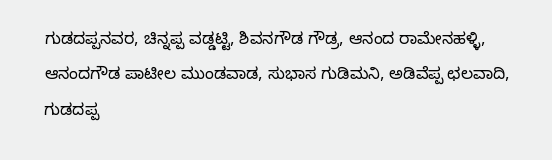ಗುಡದಪ್ಪನವರ, ಚಿನ್ನಪ್ಪ ವಡ್ಡಟ್ಟಿ, ಶಿವನಗೌಡ ಗೌಡ್ರ, ಆನಂದ ರಾಮೇನಹಳ್ಳಿ, ಆನಂದಗೌಡ ಪಾಟೀಲ ಮುಂಡವಾಡ, ಸುಭಾಸ ಗುಡಿಮನಿ, ಅಡಿವೆಪ್ಪ ಛಲವಾದಿ, ಗುಡದಪ್ಪ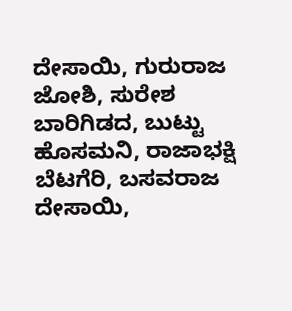ದೇಸಾಯಿ, ಗುರುರಾಜ ಜೋಶಿ, ಸುರೇಶ ಬಾರಿಗಿಡದ, ಬುಟ್ಟು ಹೊಸಮನಿ, ರಾಜಾಭಕ್ಷಿ ಬೆಟಗೆರಿ, ಬಸವರಾಜ ದೇಸಾಯಿ,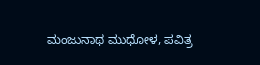ಮಂಜುನಾಥ ಮುಧೋಳ, ಪವಿತ್ರ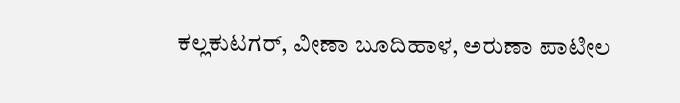ಕಲ್ಲಕುಟಗರ್, ವೀಣಾ ಬೂದಿಹಾಳ, ಅರುಣಾ ಪಾಟೀಲ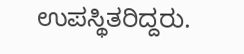ಉಪಸ್ಥಿತರಿದ್ದರು.